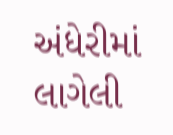અંધેરીમાં લાગેલી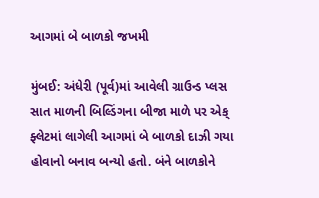આગમાં બે બાળકો જખમી

મુંબઈ: અંધેરી (પૂર્વ)માં આવેલી ગ્રાઉન્ડ પ્લસ સાત માળની બિલ્ડિંગના બીજા માળે પર એક્ ફ્લેટમાં લાગેલી આગમાં બે બાળકો દાઝી ગયા હોવાનો બનાવ બન્યો હતો. બંને બાળકોને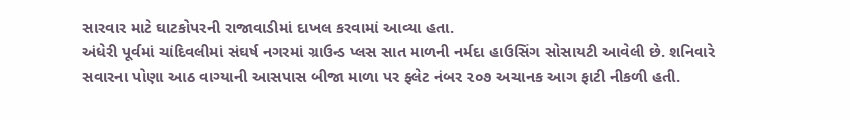સારવાર માટે ઘાટકોપરની રાજાવાડીમાં દાખલ કરવામાં આવ્યા હતા.
અંધેરી પૂર્વમાં ચાંદિવલીમાં સંઘર્ષ નગરમાં ગ્રાઉન્ડ પ્લસ સાત માળની નર્મદા હાઉસિંગ સોસાયટી આવેલી છે. શનિવારે સવારના પોણા આઠ વાગ્યાની આસપાસ બીજા માળા પર ફ્લેટ નંબર ૨૦૭ અચાનક આગ ફાટી નીકળી હતી.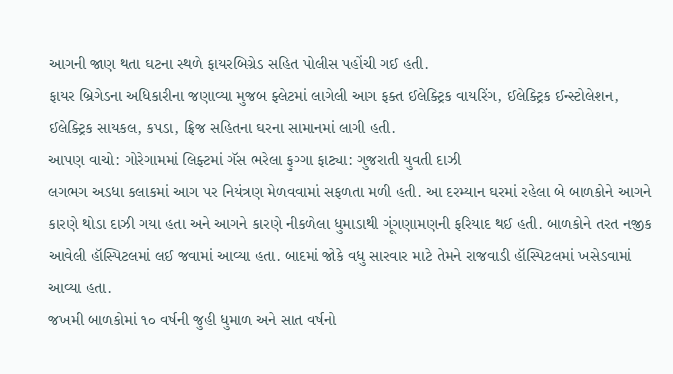આગની જાણ થતા ઘટના સ્થળે ફાયરબિગ્રેડ સહિત પોલીસ પહોંચી ગઈ હતી.
ફાયર બ્રિગેડના અધિકારીના જણાવ્યા મુજબ ફ્લેટમાં લાગેલી આગ ફક્ત ઈલેક્ટ્રિક વાયરિંગ, ઈલેક્ટ્રિક ઈન્સ્ટોલેશન, ઈલેક્ટ્રિક સાયકલ, કપડા, ફ્રિજ સહિતના ઘરના સામાનમાં લાગી હતી.
આપણ વાચો: ગોરેગામમાં લિફ્ટમાં ગૅસ ભરેલા ફુગ્ગા ફાટ્યા: ગુજરાતી યુવતી દાઝી
લગભગ અડધા કલાકમાં આગ પર નિયંત્રણ મેળવવામાં સફળતા મળી હતી. આ દરમ્યાન ઘરમાં રહેલા બે બાળકોને આગને કારણે થોડા દાઝી ગયા હતા અને આગને કારણે નીકળેલા ધુમાડાથી ગૂંગણામણની ફરિયાદ થઈ હતી. બાળકોને તરત નજીક આવેલી હૉસ્પિટલમાં લઈ જવામાં આવ્યા હતા. બાદમાં જોકે વધુ સારવાર માટે તેમને રાજવાડી હૉસ્પિટલમાં ખસેડવામાં આવ્યા હતા.
જખમી બાળકોમાં ૧૦ વર્ષની જુહી ધુમાળ અને સાત વર્ષનો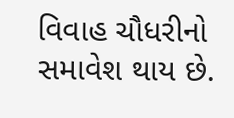વિવાહ ચૌધરીનો સમાવેશ થાય છે.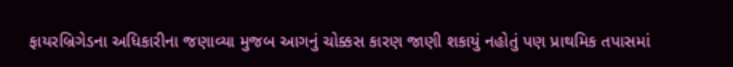ફાયરબ્રિગેડના અધિકારીના જણાવ્યા મુજબ આગનું ચોક્કસ કારણ જાણી શકાયું નહોતું પણ પ્રાથમિક તપાસમાં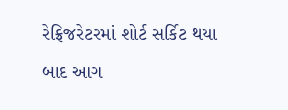રેફ્રિજરેટરમાં શોર્ટ સર્કિટ થયા બાદ આગ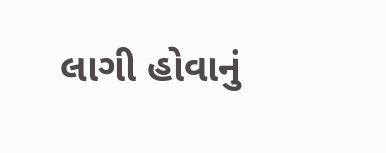લાગી હોવાનું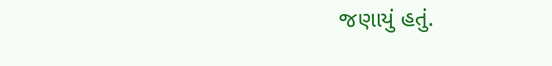જણાયું હતું.